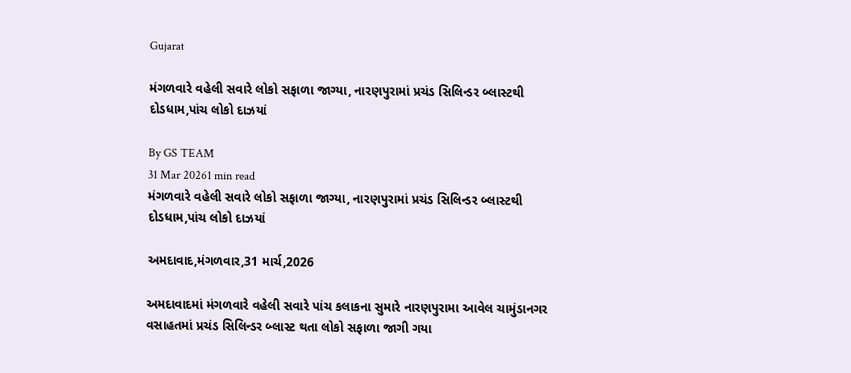Gujarat

મંગળવારે વહેલી સવારે લોકો સફાળા જાગ્યા, નારણપુરામાં પ્રચંડ સિલિન્ડર બ્લાસ્ટથી દોડધામ,પાંચ લોકો દાઝયાં

By GS TEAM
31 Mar 20261 min read
મંગળવારે વહેલી સવારે લોકો સફાળા જાગ્યા, નારણપુરામાં પ્રચંડ સિલિન્ડર બ્લાસ્ટથી દોડધામ,પાંચ લોકો દાઝયાં

અમદાવાદ,મંગળવાર,31 માર્ચ,2026

અમદાવાદમાં મંગળવારે વહેલી સવારે પાંચ કલાકના સુમારે નારણપુરામા આવેલ ચામુંડાનગર વસાહતમાં પ્રચંડ સિલિન્ડર બ્લાસ્ટ થતા લોકો સફાળા જાગી ગયા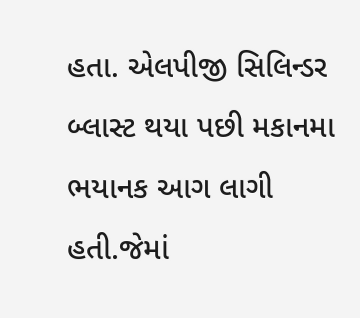હતા. એલપીજી સિલિન્ડર બ્લાસ્ટ થયા પછી મકાનમા ભયાનક આગ લાગી હતી.જેમાં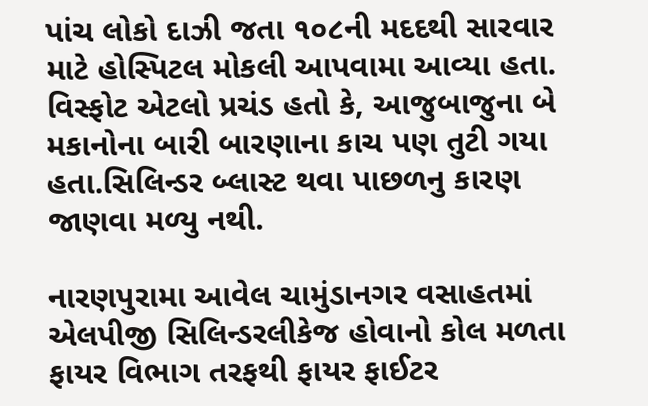પાંચ લોકો દાઝી જતા ૧૦૮ની મદદથી સારવાર માટે હોસ્પિટલ મોકલી આપવામા આવ્યા હતા. વિસ્ફોટ એટલો પ્રચંડ હતો કે, આજુબાજુના બે મકાનોના બારી બારણાના કાચ પણ તુટી ગયા હતા.સિલિન્ડર બ્લાસ્ટ થવા પાછળનુ કારણ જાણવા મળ્યુ નથી.

નારણપુરામા આવેલ ચામુંડાનગર વસાહતમાં એલપીજી સિલિન્ડરલીકેજ હોવાનો કોલ મળતા ફાયર વિભાગ તરફથી ફાયર ફાઈટર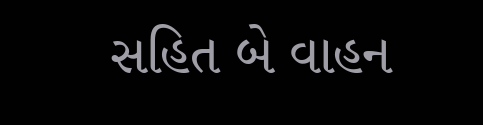સહિત બે વાહન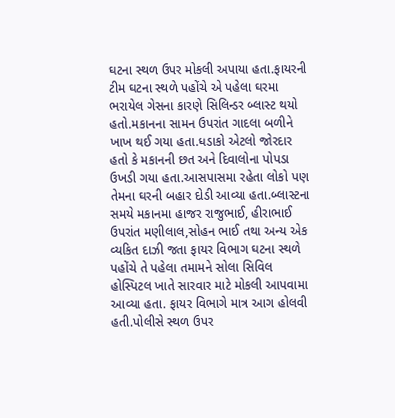ઘટના સ્થળ ઉપર મોકલી અપાયા હતા.ફાયરની ટીમ ઘટના સ્થળે પહોંચે એ પહેલા ઘરમા ભરાયેલ ગેસના કારણે સિલિન્ડર બ્લાસ્ટ થયો હતો.મકાનના સામન ઉપરાંત ગાદલા બળીને ખાખ થઈ ગયા હતા.ધડાકો એટલો જોરદાર હતો કે મકાનની છત અને દિવાલોના પોપડા ઉખડી ગયા હતા.આસપાસમા રહેતા લોકો પણ તેમના ઘરની બહાર દોડી આવ્યા હતા.બ્લાસ્ટના સમયે મકાનમા હાજર રાજુભાઈ, હીરાભાઈ  ઉપરાંત મણીલાલ,સોહન ભાઈ તથા અન્ય એક વ્યકિત દાઝી જતા ફાયર વિભાગ ઘટના સ્થળે પહોંચે તે પહેલા તમામને સોલા સિવિલ હોસ્પિટલ ખાતે સારવાર માટે મોકલી આપવામા આવ્યા હતા. ફાયર વિભાગે માત્ર આગ હોલવી હતી.પોલીસે સ્થળ ઉપર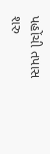પહોંચી તપાસ શરુ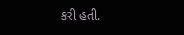કરી હતી.